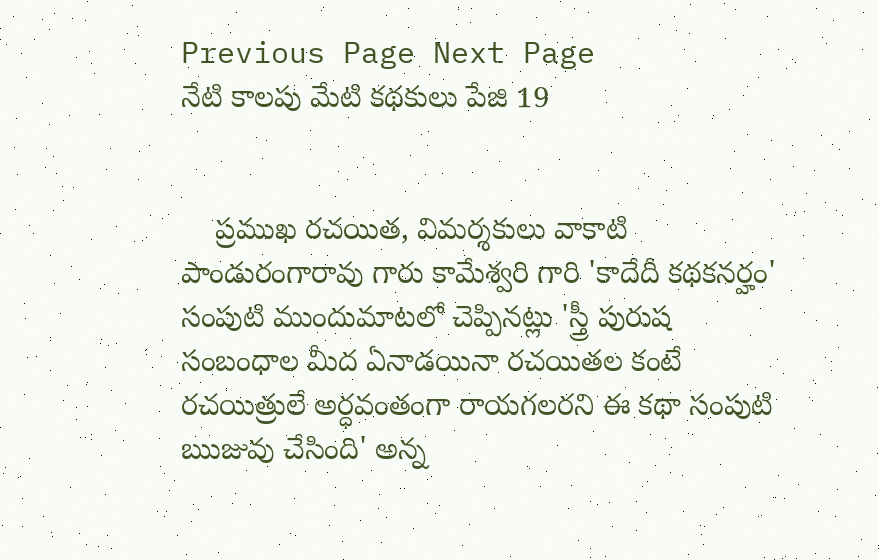Previous Page Next Page
నేటి కాలపు మేటి కథకులు పేజి 19


    ప్రముఖ రచయిత, విమర్శకులు వాకాటి పాండురంగారావు గారు కామేశ్వరి గారి 'కాదేదీ కథకనర్హం' సంపుటి ముందుమాటలో చెప్పినట్లు 'స్త్రీ పురుష సంబంధాల మీద ఏనాడయినా రచయితల కంటే రచయిత్రులే అర్ధవంతంగా రాయగలరని ఈ కథా సంపుటి ఋజువు చేసింది' అన్న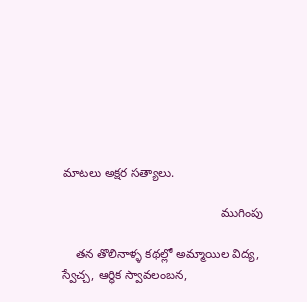మాటలు అక్షర సత్యాలు.

                                               ముగింపు

    తన తొలినాళ్ళ కథల్లో అమ్మాయిల విద్య, స్వేచ్చ, ఆర్ధిక స్వావలంబన,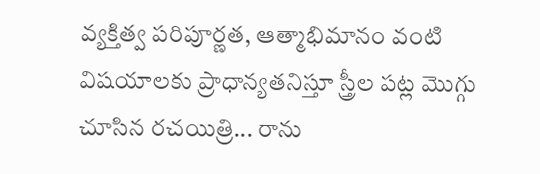వ్యక్తిత్వ పరిపూర్ణత, ఆత్మాభిమానం వంటి విషయాలకు ప్రాధాన్యతనిస్తూ స్త్రీల పట్ల మొగ్గు చూసిన రచయిత్రి... రాను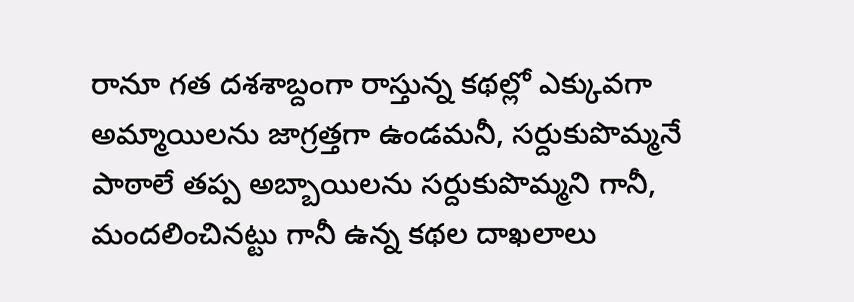రానూ గత దశశాబ్దంగా రాస్తున్న కథల్లో ఎక్కువగా అమ్మాయిలను జాగ్రత్తగా ఉండమనీ, సర్దుకుపొమ్మనే పాఠాలే తప్ప అబ్బాయిలను సర్దుకుపొమ్మని గానీ, మందలించినట్టు గానీ ఉన్న కథల దాఖలాలు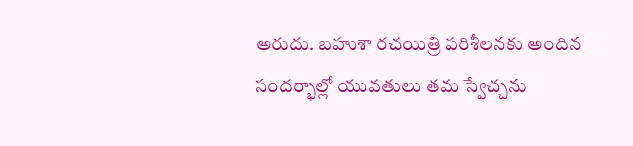అరుదు. బహుశా రచయిత్రి పరిశీలనకు అందిన సందర్భాల్లో యువతులు తమ స్వేచ్చను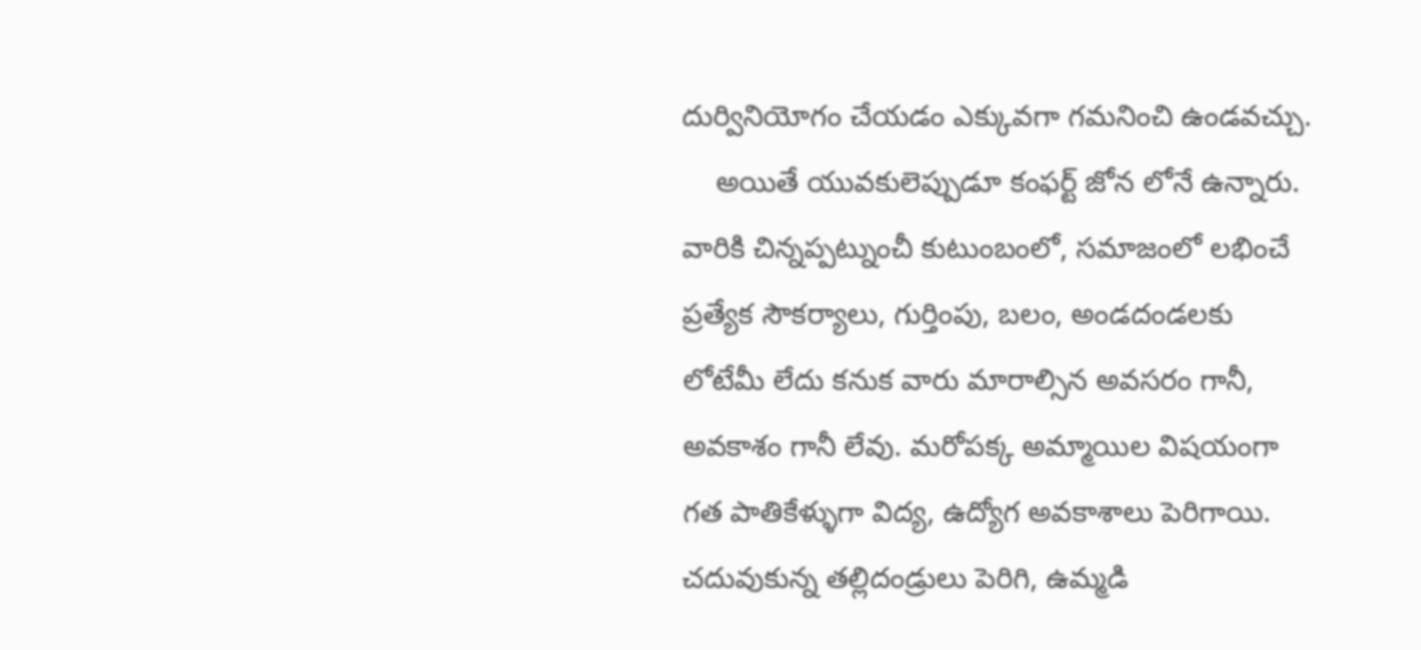దుర్వినియోగం చేయడం ఎక్కువగా గమనించి ఉండవచ్చు.
    అయితే యువకులెప్పుడూ కంఫర్ట్ జోన లోనే ఉన్నారు. వారికి చిన్నప్పట్నుంచీ కుటుంబంలో, సమాజంలో లభించే ప్రత్యేక సౌకర్యాలు, గుర్తింపు, బలం, అండదండలకు లోటేమీ లేదు కనుక వారు మారాల్సిన అవసరం గానీ, అవకాశం గానీ లేవు. మరోపక్క అమ్మాయిల విషయంగా గత పాతికేళ్ళుగా విద్య, ఉద్యోగ అవకాశాలు పెరిగాయి. చదువుకున్న తల్లిదండ్రులు పెరిగి, ఉమ్మడి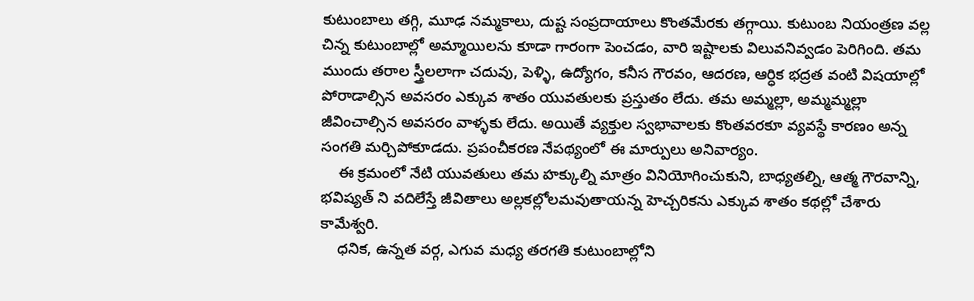కుటుంబాలు తగ్గి, మూఢ నమ్మకాలు, దుష్ట సంప్రదాయాలు కొంతమేరకు తగ్గాయి. కుటుంబ నియంత్రణ వల్ల చిన్న కుటుంబాల్లో అమ్మాయిలను కూడా గారంగా పెంచడం, వారి ఇష్టాలకు విలువనివ్వడం పెరిగింది. తమ ముందు తరాల స్త్రీలలాగా చదువు, పెళ్ళి, ఉద్యోగం, కనీస గౌరవం, ఆదరణ, ఆర్ధిక భద్రత వంటి విషయాల్లో పోరాడాల్సిన అవసరం ఎక్కువ శాతం యువతులకు ప్రస్తుతం లేదు. తమ అమ్మల్లా, అమ్మమ్మల్లా జీవించాల్సిన అవసరం వాళ్ళకు లేదు. అయితే వ్యక్తుల స్వభావాలకు కొంతవరకూ వ్యవస్థే కారణం అన్న సంగతి మర్చిపోకూడదు. ప్రపంచీకరణ నేపథ్యంలో ఈ మార్పులు అనివార్యం.
    ఈ క్రమంలో నేటి యువతులు తమ హక్కుల్ని మాత్రం వినియోగించుకుని, బాధ్యతల్ని, ఆత్మ గౌరవాన్ని, భవిష్యత్ ని వదిలేస్తే జీవితాలు అల్లకల్లోలమవుతాయన్న హెచ్చరికను ఎక్కువ శాతం కథల్లో చేశారు కామేశ్వరి.
    ధనిక, ఉన్నత వర్గ, ఎగువ మధ్య తరగతి కుటుంబాల్లోని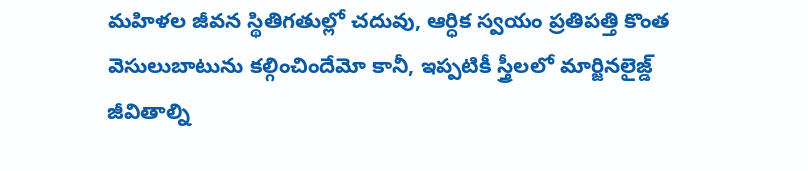మహిళల జీవన స్థితిగతుల్లో చదువు, ఆర్ధిక స్వయం ప్రతిపత్తి కొంత వెసులుబాటును కల్గించిందేమో కానీ, ఇప్పటికీ స్త్రీలలో మార్జినలైజ్డ్ జీవితాల్ని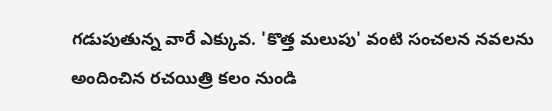గడుపుతున్న వారే ఎక్కువ. 'కొత్త మలుపు' వంటి సంచలన నవలను అందించిన రచయిత్రి కలం నుండి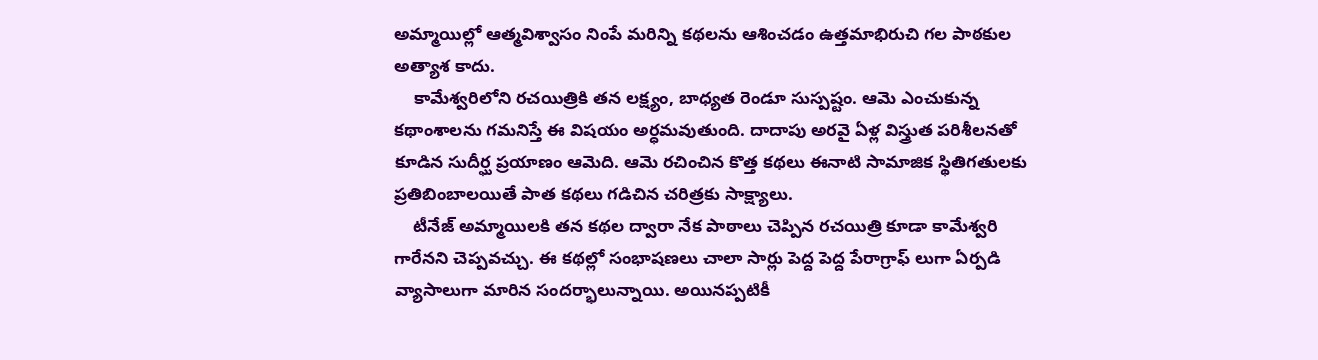అమ్మాయిల్లో ఆత్మవిశ్వాసం నింపే మరిన్ని కథలను ఆశించడం ఉత్తమాభిరుచి గల పాఠకుల అత్యాశ కాదు.
    కామేశ్వరిలోని రచయిత్రికి తన లక్ష్యం, బాధ్యత రెండూ సుస్పష్టం. ఆమె ఎంచుకున్న కథాంశాలను గమనిస్తే ఈ విషయం అర్ధమవుతుంది. దాదాపు అరవై ఏళ్ల విస్త్రుత పరిశీలనతో కూడిన సుదీర్ఘ ప్రయాణం ఆమెది. ఆమె రచించిన కొత్త కథలు ఈనాటి సామాజిక స్థితిగతులకు ప్రతిబింబాలయితే పాత కథలు గడిచిన చరిత్రకు సాక్ష్యాలు.
    టీనేజ్ అమ్మాయిలకి తన కథల ద్వారా నేక పాఠాలు చెప్పిన రచయిత్రి కూడా కామేశ్వరి గారేనని చెప్పవచ్చు. ఈ కథల్లో సంభాషణలు చాలా సార్లు పెద్ద పెద్ద పేరాగ్రాఫ్ లుగా ఏర్పడి వ్యాసాలుగా మారిన సందర్భాలున్నాయి. అయినప్పటికీ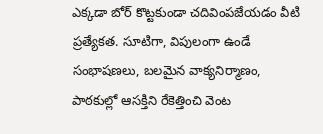ఎక్కడా బోర్ కొట్టకుండా చదివింపజేయడం వీటి ప్రత్యేకత. సూటిగా, విపులంగా ఉండే సంభాషణలు, బలమైన వాక్యనిర్మాణం, పాఠకుల్లో ఆసక్తిని రేకెత్తించి వెంట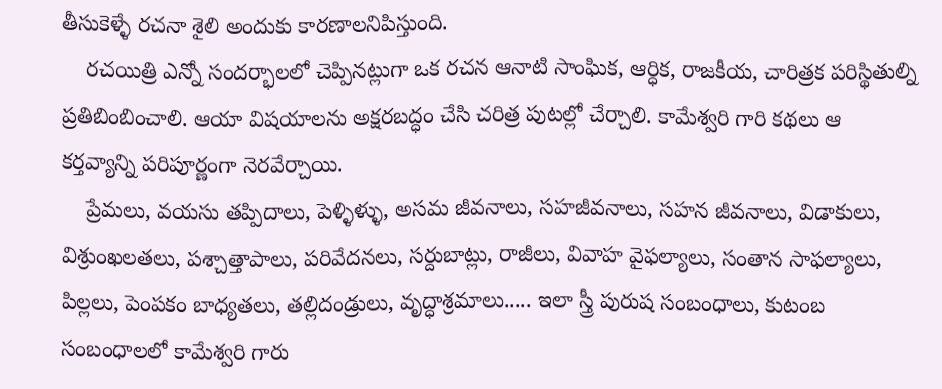తీసుకెళ్ళే రచనా శైలి అందుకు కారణాలనిపిస్తుంది.
    రచయిత్రి ఎన్నో సందర్భాలలో చెప్పినట్లుగా ఒక రచన ఆనాటి సాంఘిక, ఆర్ధిక, రాజకీయ, చారిత్రక పరిస్థితుల్ని ప్రతిబింబించాలి. ఆయా విషయాలను అక్షరబద్ధం చేసి చరిత్ర పుటల్లో చేర్చాలి. కామేశ్వరి గారి కథలు ఆ కర్తవ్యాన్ని పరిపూర్ణంగా నెరవేర్చాయి.
    ప్రేమలు, వయసు తప్పిదాలు, పెళ్ళిళ్ళు, అసమ జీవనాలు, సహజీవనాలు, సహన జీవనాలు, విడాకులు, విశ్రుంఖలతలు, పశ్చాత్తాపాలు, పరివేదనలు, సర్దుబాట్లు, రాజీలు, వివాహ వైఫల్యాలు, సంతాన సాఫల్యాలు, పిల్లలు, పెంపకం బాధ్యతలు, తల్లిదండ్రులు, వృద్ధాశ్రమాలు..... ఇలా స్త్రీ పురుష సంబంధాలు, కుటంబ సంబంధాలలో కామేశ్వరి గారు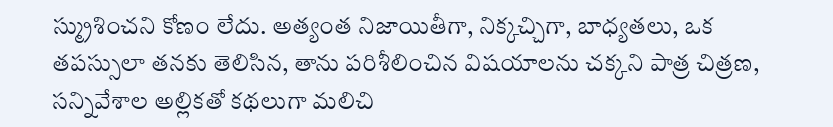స్మ్రుశించని కోణం లేదు. అత్యంత నిజాయితీగా, నిక్కచ్చిగా, బాధ్యతలు, ఒక తపస్సులా తనకు తెలిసిన, తాను పరిశీలించిన విషయాలను చక్కని పాత్ర చిత్రణ, సన్నివేశాల అల్లికతో కథలుగా మలిచి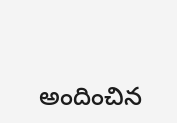అందించిన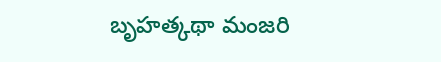బృహత్కథా మంజరి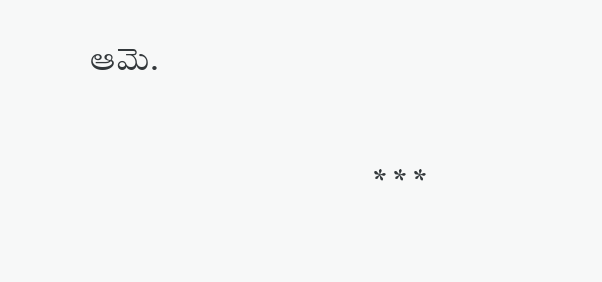ఆమె.

                                           * * *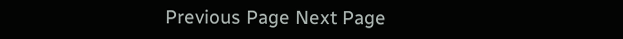Previous Page Next Page